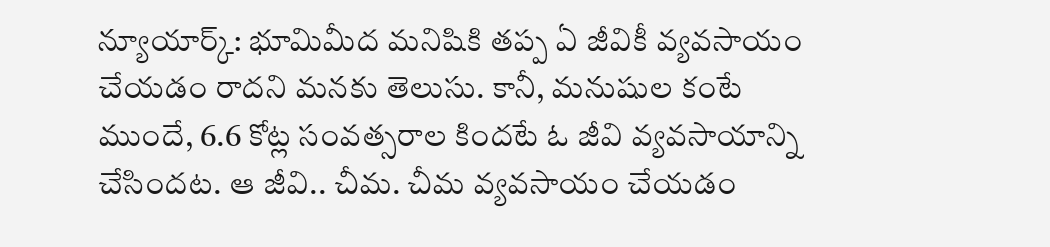న్యూయార్క్: భూమిమీద మనిషికి తప్ప ఏ జీవికీ వ్యవసాయం చేయడం రాదని మనకు తెలుసు. కానీ, మనుషుల కంటే ముందే, 6.6 కోట్ల సంవత్సరాల కిందటే ఓ జీవి వ్యవసాయాన్ని చేసిందట. ఆ జీవి.. చీమ. చీమ వ్యవసాయం చేయడం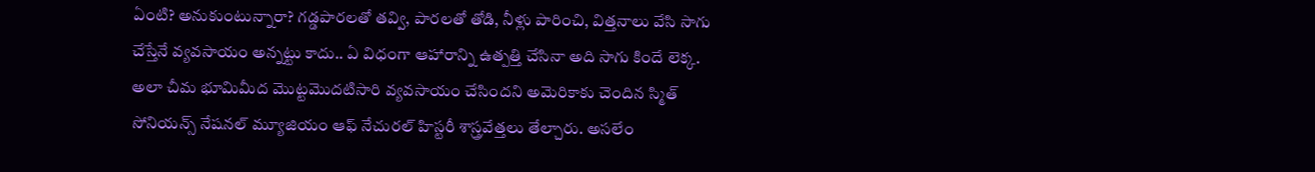ఏంటి? అనుకుంటున్నారా? గడ్డపారలతో తవ్వి, పారలతో తోడి, నీళ్లు పారించి, విత్తనాలు వేసి సాగు చేస్తేనే వ్యవసాయం అన్నట్టు కాదు.. ఏ విధంగా ఆహారాన్ని ఉత్పత్తి చేసినా అది సాగు కిందే లెక్క. అలా చీమ భూమిమీద మొట్టమొదటిసారి వ్యవసాయం చేసిందని అమెరికాకు చెందిన స్మిత్ సోనియన్స్ నేషనల్ మ్యూజియం ఆఫ్ నేచురల్ హిస్టరీ శాస్త్రవేత్తలు తేల్చారు. అసలేం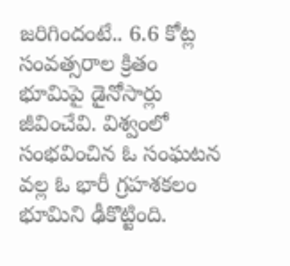జరిగిందంటే.. 6.6 కోట్ల సంవత్సరాల క్రితం భూమిపై డైనోసార్లు జీవించేవి. విశ్వంలో సంభవించిన ఓ సంఘటన వల్ల ఓ భారీ గ్రహశకలం భూమిని ఢీకొట్టింది.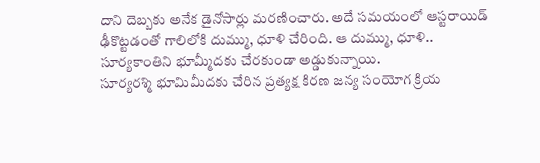దాని దెబ్బకు అనేక డైనోసార్లు మరణించారు. అదే సమయంలో ఆస్టరాయిడ్ ఢీకొట్టడంతో గాలిలోకి దుమ్ము, ధూళి చేరింది. ఆ దుమ్ము, ధూళి.. సూర్యకాంతిని భూమ్మీదకు చేరకుండా అడ్డుకున్నాయి.
సూర్యరశ్మి భూమిమీదకు చేరిన ప్రత్యక్ష కిరణ జన్య సంయోగ క్రియ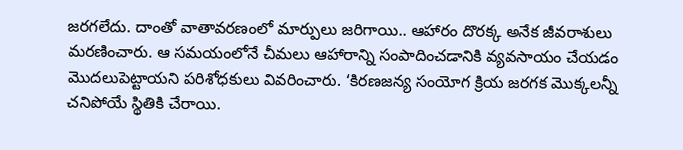జరగలేదు. దాంతో వాతావరణంలో మార్పులు జరిగాయి.. ఆహారం దొరక్క అనేక జీవరాశులు మరణించారు. ఆ సమయంలోనే చీమలు ఆహారాన్ని సంపాదించడానికి వ్యవసాయం చేయడం మొదలుపెట్టాయని పరిశోధకులు వివరించారు. ‘కిరణజన్య సంయోగ క్రియ జరగక మొక్కలన్నీ చనిపోయే స్థితికి చేరాయి.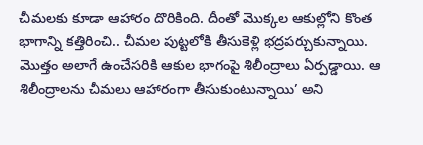చీమలకు కూడా ఆహారం దొరికింది. దీంతో మొక్కల ఆకుల్లోని కొంత భాగాన్ని కత్తిరించి.. చీమల పుట్టలోకి తీసుకెళ్లి భద్రపర్చుకున్నాయి. మొత్తం అలాగే ఉంచేసరికి ఆకుల భాగంపై శిలీంద్రాలు ఏర్పడ్డాయి. ఆ శిలీంద్రాలను చీమలు ఆహారంగా తీసుకుంటున్నాయి’ అని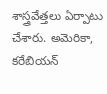శాస్త్రవేత్తలు ఏర్పాటు చేశారు. అమెరికా, కరేబియన్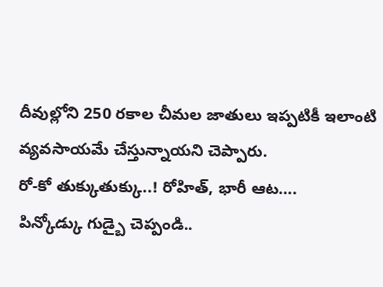దీవుల్లోని 250 రకాల చీమల జాతులు ఇప్పటికీ ఇలాంటి వ్యవసాయమే చేస్తున్నాయని చెప్పారు.
రో-కో తుక్కుతుక్కు..! రోహిత్, భారీ ఆట….
పిన్కోడ్కు గుడ్బై చెప్పండి..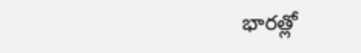భారత్లో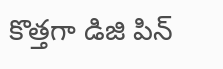కొత్తగా డిజి పిన్